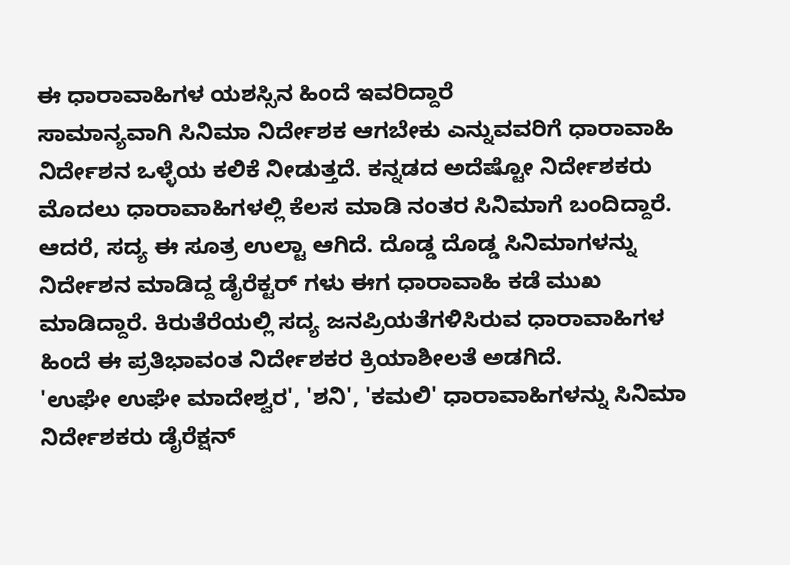ಈ ಧಾರಾವಾಹಿಗಳ ಯಶಸ್ಸಿನ ಹಿಂದೆ ಇವರಿದ್ದಾರೆ
ಸಾಮಾನ್ಯವಾಗಿ ಸಿನಿಮಾ ನಿರ್ದೇಶಕ ಆಗಬೇಕು ಎನ್ನುವವರಿಗೆ ಧಾರಾವಾಹಿ ನಿರ್ದೇಶನ ಒಳ್ಳೆಯ ಕಲಿಕೆ ನೀಡುತ್ತದೆ. ಕನ್ನಡದ ಅದೆಷ್ಟೋ ನಿರ್ದೇಶಕರು ಮೊದಲು ಧಾರಾವಾಹಿಗಳಲ್ಲಿ ಕೆಲಸ ಮಾಡಿ ನಂತರ ಸಿನಿಮಾಗೆ ಬಂದಿದ್ದಾರೆ.
ಆದರೆ, ಸದ್ಯ ಈ ಸೂತ್ರ ಉಲ್ಟಾ ಆಗಿದೆ. ದೊಡ್ಡ ದೊಡ್ಡ ಸಿನಿಮಾಗಳನ್ನು ನಿರ್ದೇಶನ ಮಾಡಿದ್ದ ಡೈರೆಕ್ಟರ್ ಗಳು ಈಗ ಧಾರಾವಾಹಿ ಕಡೆ ಮುಖ ಮಾಡಿದ್ದಾರೆ. ಕಿರುತೆರೆಯಲ್ಲಿ ಸದ್ಯ ಜನಪ್ರಿಯತೆಗಳಿಸಿರುವ ಧಾರಾವಾಹಿಗಳ ಹಿಂದೆ ಈ ಪ್ರತಿಭಾವಂತ ನಿರ್ದೇಶಕರ ಕ್ರಿಯಾಶೀಲತೆ ಅಡಗಿದೆ.
'ಉಘೇ ಉಘೇ ಮಾದೇಶ್ವರ', 'ಶನಿ', 'ಕಮಲಿ' ಧಾರಾವಾಹಿಗಳನ್ನು ಸಿನಿಮಾ ನಿರ್ದೇಶಕರು ಡೈರೆಕ್ಷನ್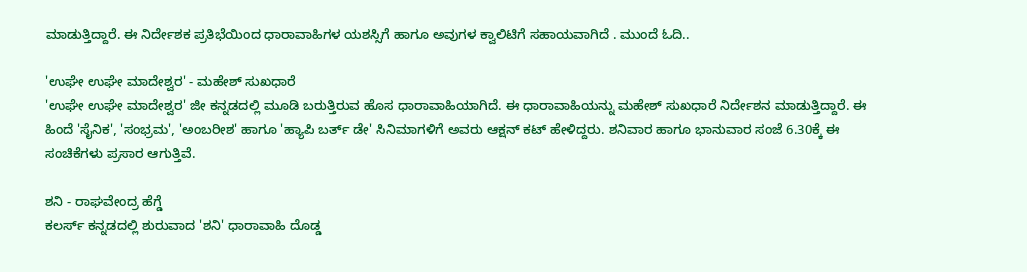ಮಾಡುತ್ತಿದ್ದಾರೆ. ಈ ನಿರ್ದೇಶಕ ಪ್ರತಿಭೆಯಿಂದ ಧಾರಾವಾಹಿಗಳ ಯಶಸ್ಸಿಗೆ ಹಾಗೂ ಅವುಗಳ ಕ್ವಾಲಿಟಿಗೆ ಸಹಾಯವಾಗಿದೆ . ಮುಂದೆ ಓದಿ..

'ಉಘೇ ಉಘೇ ಮಾದೇಶ್ವರ' - ಮಹೇಶ್ ಸುಖಧಾರೆ
'ಉಘೇ ಉಘೇ ಮಾದೇಶ್ವರ' ಜೀ ಕನ್ನಡದಲ್ಲಿ ಮೂಡಿ ಬರುತ್ತಿರುವ ಹೊಸ ಧಾರಾವಾಹಿಯಾಗಿದೆ. ಈ ಧಾರಾವಾಹಿಯನ್ನು ಮಹೇಶ್ ಸುಖಧಾರೆ ನಿರ್ದೇಶನ ಮಾಡುತ್ತಿದ್ದಾರೆ. ಈ ಹಿಂದೆ 'ಸೈನಿಕ', 'ಸಂಭ್ರಮ', 'ಅಂಬರೀಶ' ಹಾಗೂ 'ಹ್ಯಾಪಿ ಬರ್ತ್ ಡೇ' ಸಿನಿಮಾಗಳಿಗೆ ಅವರು ಆಕ್ಷನ್ ಕಟ್ ಹೇಳಿದ್ದರು. ಶನಿವಾರ ಹಾಗೂ ಭಾನುವಾರ ಸಂಜೆ 6.30ಕ್ಕೆ ಈ ಸಂಚಿಕೆಗಳು ಪ್ರಸಾರ ಆಗುತ್ತಿವೆ.

ಶನಿ - ರಾಘವೇಂದ್ರ ಹೆಗ್ಡೆ
ಕಲರ್ಸ್ ಕನ್ನಡದಲ್ಲಿ ಶುರುವಾದ 'ಶನಿ' ಧಾರಾವಾಹಿ ದೊಡ್ಡ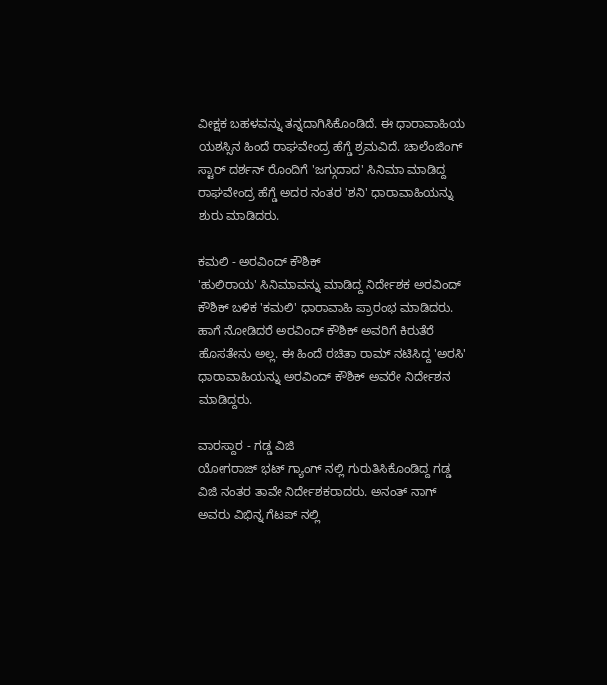ವೀಕ್ಷಕ ಬಹಳವನ್ನು ತನ್ನದಾಗಿಸಿಕೊಂಡಿದೆ. ಈ ಧಾರಾವಾಹಿಯ ಯಶಸ್ಸಿನ ಹಿಂದೆ ರಾಘವೇಂದ್ರ ಹೆಗ್ಡೆ ಶ್ರಮವಿದೆ. ಚಾಲೆಂಜಿಂಗ್ ಸ್ಟಾರ್ ದರ್ಶನ್ ರೊಂದಿಗೆ 'ಜಗ್ಗುದಾದ' ಸಿನಿಮಾ ಮಾಡಿದ್ದ ರಾಘವೇಂದ್ರ ಹೆಗ್ಡೆ ಅದರ ನಂತರ 'ಶನಿ' ಧಾರಾವಾಹಿಯನ್ನು ಶುರು ಮಾಡಿದರು.

ಕಮಲಿ - ಅರವಿಂದ್ ಕೌಶಿಕ್
'ಹುಲಿರಾಯ' ಸಿನಿಮಾವನ್ನು ಮಾಡಿದ್ದ ನಿರ್ದೇಶಕ ಅರವಿಂದ್ ಕೌಶಿಕ್ ಬಳಿಕ 'ಕಮಲಿ' ಧಾರಾವಾಹಿ ಪ್ರಾರಂಭ ಮಾಡಿದರು. ಹಾಗೆ ನೋಡಿದರೆ ಅರವಿಂದ್ ಕೌಶಿಕ್ ಅವರಿಗೆ ಕಿರುತೆರೆ ಹೊಸತೇನು ಅಲ್ಲ. ಈ ಹಿಂದೆ ರಚಿತಾ ರಾಮ್ ನಟಿಸಿದ್ದ 'ಅರಸಿ' ಧಾರಾವಾಹಿಯನ್ನು ಅರವಿಂದ್ ಕೌಶಿಕ್ ಅವರೇ ನಿರ್ದೇಶನ ಮಾಡಿದ್ದರು.

ವಾರಸ್ದಾರ - ಗಡ್ಡ ವಿಜಿ
ಯೋಗರಾಜ್ ಭಟ್ ಗ್ಯಾಂಗ್ ನಲ್ಲಿ ಗುರುತಿಸಿಕೊಂಡಿದ್ದ ಗಡ್ಡ ವಿಜಿ ನಂತರ ತಾವೇ ನಿರ್ದೇಶಕರಾದರು. ಅನಂತ್ ನಾಗ್ ಅವರು ವಿಭಿನ್ನ ಗೆಟಪ್ ನಲ್ಲಿ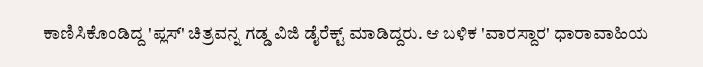ಕಾಣಿಸಿಕೊಂಡಿದ್ದ 'ಪ್ಲಸ್' ಚಿತ್ರವನ್ನ ಗಡ್ಡ ವಿಜಿ ಡೈರೆಕ್ಟ್ ಮಾಡಿದ್ದರು. ಆ ಬಳಿಕ 'ವಾರಸ್ದಾರ' ಧಾರಾವಾಹಿಯ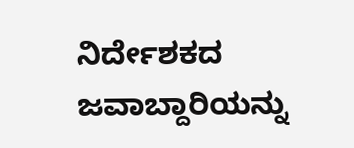ನಿರ್ದೇಶಕದ ಜವಾಬ್ದಾರಿಯನ್ನು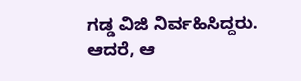ಗಡ್ಡ ವಿಜಿ ನಿರ್ವಹಿಸಿದ್ದರು. ಆದರೆ, ಆ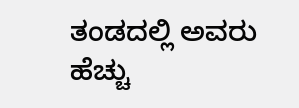ತಂಡದಲ್ಲಿ ಅವರು ಹೆಚ್ಚು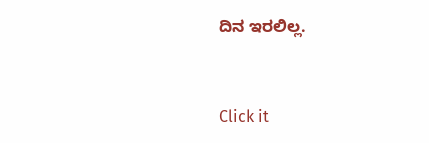ದಿನ ಇರಲಿಲ್ಲ.


Click it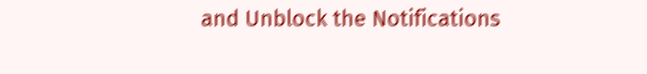and Unblock the Notifications